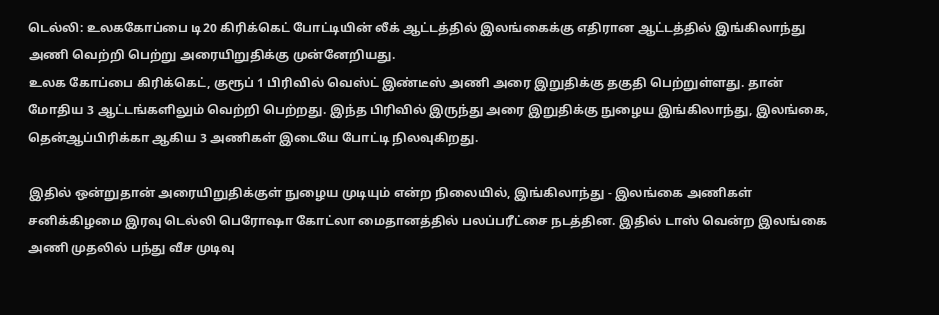டெல்லி: உலககோப்பை டி20 கிரிக்கெட் போட்டியின் லீக் ஆட்டத்தில் இலங்கைக்கு எதிரான ஆட்டத்தில் இங்கிலாந்து அணி வெற்றி பெற்று அரையிறுதிக்கு முன்னேறியது.
உலக கோப்பை கிரிக்கெட், குரூப் 1 பிரிவில் வெஸ்ட் இண்டீஸ் அணி அரை இறுதிக்கு தகுதி பெற்றுள்ளது. தான் மோதிய 3 ஆட்டங்களிலும் வெற்றி பெற்றது. இந்த பிரிவில் இருந்து அரை இறுதிக்கு நுழைய இங்கிலாந்து, இலங்கை, தென்ஆப்பிரிக்கா ஆகிய 3 அணிகள் இடையே போட்டி நிலவுகிறது.

இதில் ஒன்றுதான் அரையிறுதிக்குள் நுழைய முடியும் என்ற நிலையில், இங்கிலாந்து - இலங்கை அணிகள் சனிக்கிழமை இரவு டெல்லி பெரோஷா கோட்லா மைதானத்தில் பலப்பரீட்சை நடத்தின. இதில் டாஸ் வென்ற இலங்கை அணி முதலில் பந்து வீச முடிவு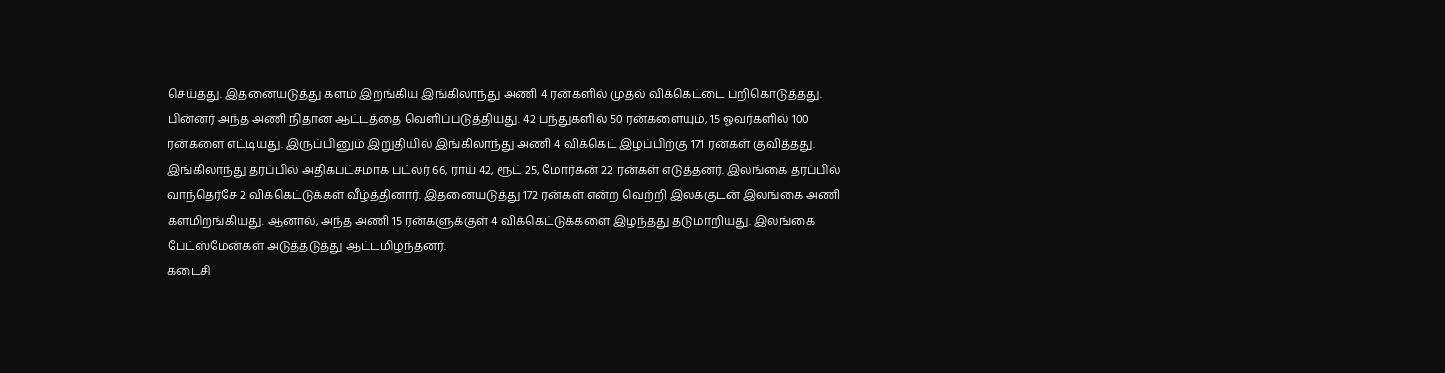செய்தது. இதனையடுத்து களம் இறங்கிய இங்கிலாந்து அணி 4 ரன்களில் முதல் விக்கெட்டை பறிகொடுத்தது.
பின்னர் அந்த அணி நிதான ஆட்டத்தை வெளிப்படுத்தியது. 42 பந்துகளில் 50 ரன்களையும், 15 ஓவர்களில் 100 ரன்களை எட்டியது. இருப்பினும் இறுதியில் இங்கிலாந்து அணி 4 விக்கெட் இழப்பிற்கு 171 ரன்கள் குவித்தது.
இங்கிலாந்து தரப்பில் அதிகபட்சமாக பட்லர் 66, ராய் 42, ரூட் 25, மோர்கன் 22 ரன்கள் எடுத்தனர். இலங்கை தரப்பில் வாந்தெர்சே 2 விக்கெட்டுக்கள் வீழ்த்தினார். இதனையடுத்து 172 ரன்கள் என்ற வெற்றி இலக்குடன் இலங்கை அணி களமிறங்கியது. ஆனால், அந்த அணி 15 ரன்களுக்குள் 4 விக்கெட்டுக்களை இழந்தது தடுமாறியது. இலங்கை பேட்ஸ்மேன்கள் அடுத்தடுத்து ஆட்டமிழந்தனர்.
கடைசி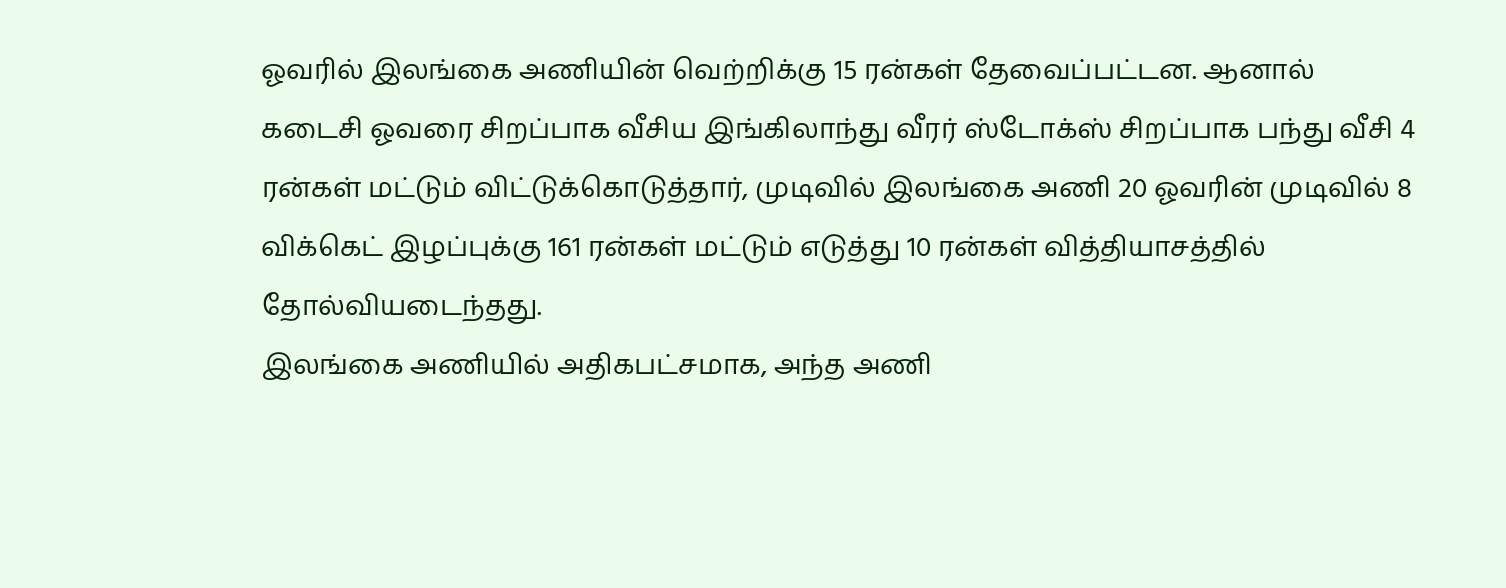ஓவரில் இலங்கை அணியின் வெற்றிக்கு 15 ரன்கள் தேவைப்பட்டன. ஆனால் கடைசி ஓவரை சிறப்பாக வீசிய இங்கிலாந்து வீரர் ஸ்டோக்ஸ் சிறப்பாக பந்து வீசி 4 ரன்கள் மட்டும் விட்டுக்கொடுத்தார், முடிவில் இலங்கை அணி 20 ஓவரின் முடிவில் 8 விக்கெட் இழப்புக்கு 161 ரன்கள் மட்டும் எடுத்து 10 ரன்கள் வித்தியாசத்தில் தோல்வியடைந்தது.
இலங்கை அணியில் அதிகபட்சமாக, அந்த அணி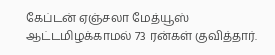கேப்டன் ஏஞ்சலா மேத்யூஸ் ஆட்டமிழக்காமல் 73 ரன்கள் குவித்தார்.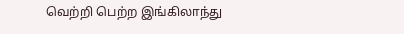வெற்றி பெற்ற இங்கிலாந்து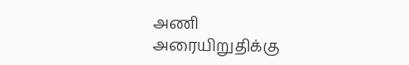அணி அரையிறுதிக்கு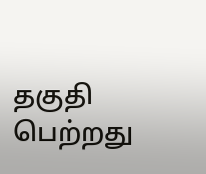தகுதி பெற்றது